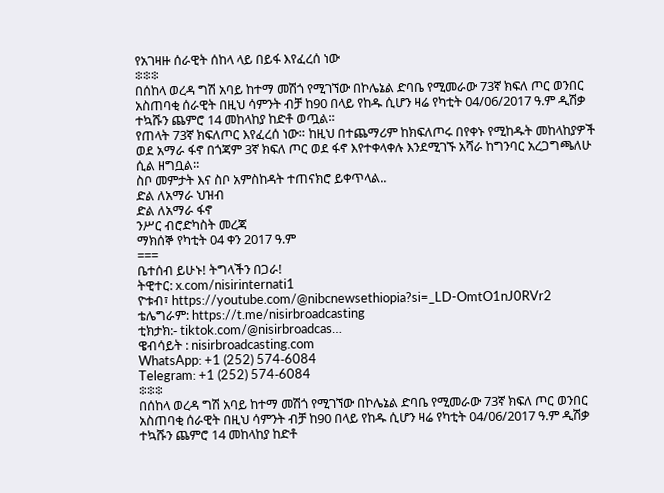የአገዛዙ ሰራዊት ሰከላ ላይ በይፋ እየፈረሰ ነው
፨፨፨
በሰከላ ወረዳ ግሽ አባይ ከተማ መሽጎ የሚገኘው በኮሌኔል ድባቤ የሚመራው 73ኛ ክፍለ ጦር ወንበር አስጠባቂ ሰራዊት በዚህ ሳምንት ብቻ ከ90 በላይ የከዱ ሲሆን ዛሬ የካቲት 04/06/2017 ዓ.ም ዲሽቃ ተኳሹን ጨምሮ 14 መከላከያ ከድቶ ወጧል።
የጠላት 73ኛ ክፍለጦር እየፈረሰ ነው። ከዚህ በተጨማሪም ከክፍለጦሩ በየቀኑ የሚከዱት መከላከያዎች ወደ አማራ ፋኖ በጎጃም 3ኛ ክፍለ ጦር ወደ ፋኖ እየተቀላቀሉ እንደሚገኙ አሻራ ከግንባር አረጋግጫለሁ ሲል ዘግቧል።
ስቦ መምታት እና ስቦ አምስከዳት ተጠናክሮ ይቀጥላል..
ድል ለአማራ ህዝብ
ድል ለአማራ ፋኖ
ንሥር ብሮድካስት መረጃ
ማክሰኞ የካቲት 04 ቀን 2017 ዓ.ም
===
ቤተሰብ ይሁኑ! ትግላችን በጋራ!
ትዊተር: x.com/nisirinternati1
ዮቱብ፣ https://youtube.com/@nibcnewsethiopia?si=_LD-OmtO1nJ0RVr2
ቴሌግራም: https://t.me/nisirbroadcasting
ቲክታክ:- tiktok.com/@nisirbroadcas…
ዌብሳይት : nisirbroadcasting.com
WhatsApp: +1 (252) 574‑6084
Telegram: +1 (252) 574‑6084
፨፨፨
በሰከላ ወረዳ ግሽ አባይ ከተማ መሽጎ የሚገኘው በኮሌኔል ድባቤ የሚመራው 73ኛ ክፍለ ጦር ወንበር አስጠባቂ ሰራዊት በዚህ ሳምንት ብቻ ከ90 በላይ የከዱ ሲሆን ዛሬ የካቲት 04/06/2017 ዓ.ም ዲሽቃ ተኳሹን ጨምሮ 14 መከላከያ ከድቶ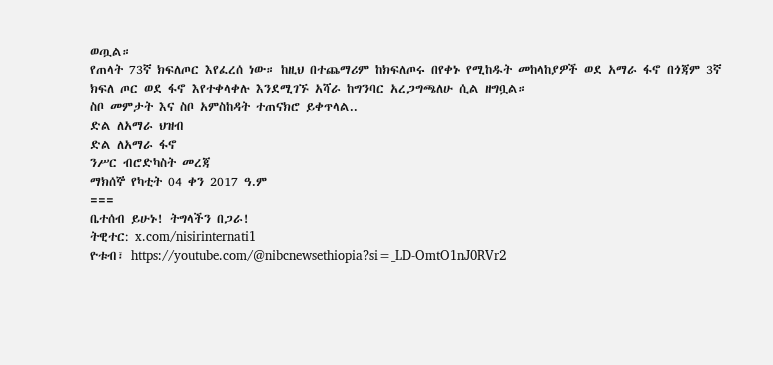ወጧል።
የጠላት 73ኛ ክፍለጦር እየፈረሰ ነው። ከዚህ በተጨማሪም ከክፍለጦሩ በየቀኑ የሚከዱት መከላከያዎች ወደ አማራ ፋኖ በጎጃም 3ኛ ክፍለ ጦር ወደ ፋኖ እየተቀላቀሉ እንደሚገኙ አሻራ ከግንባር አረጋግጫለሁ ሲል ዘግቧል።
ስቦ መምታት እና ስቦ አምስከዳት ተጠናክሮ ይቀጥላል..
ድል ለአማራ ህዝብ
ድል ለአማራ ፋኖ
ንሥር ብሮድካስት መረጃ
ማክሰኞ የካቲት 04 ቀን 2017 ዓ.ም
===
ቤተሰብ ይሁኑ! ትግላችን በጋራ!
ትዊተር: x.com/nisirinternati1
ዮቱብ፣ https://youtube.com/@nibcnewsethiopia?si=_LD-OmtO1nJ0RVr2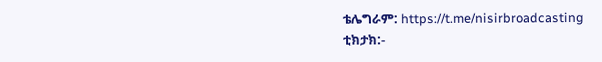ቴሌግራም: https://t.me/nisirbroadcasting
ቲክታክ:-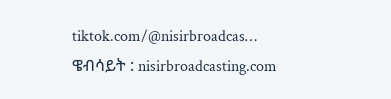tiktok.com/@nisirbroadcas…
ዌብሳይት : nisirbroadcasting.com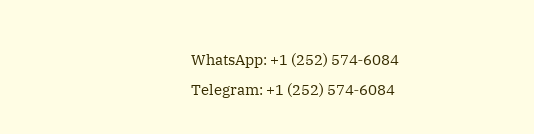WhatsApp: +1 (252) 574‑6084
Telegram: +1 (252) 574‑6084